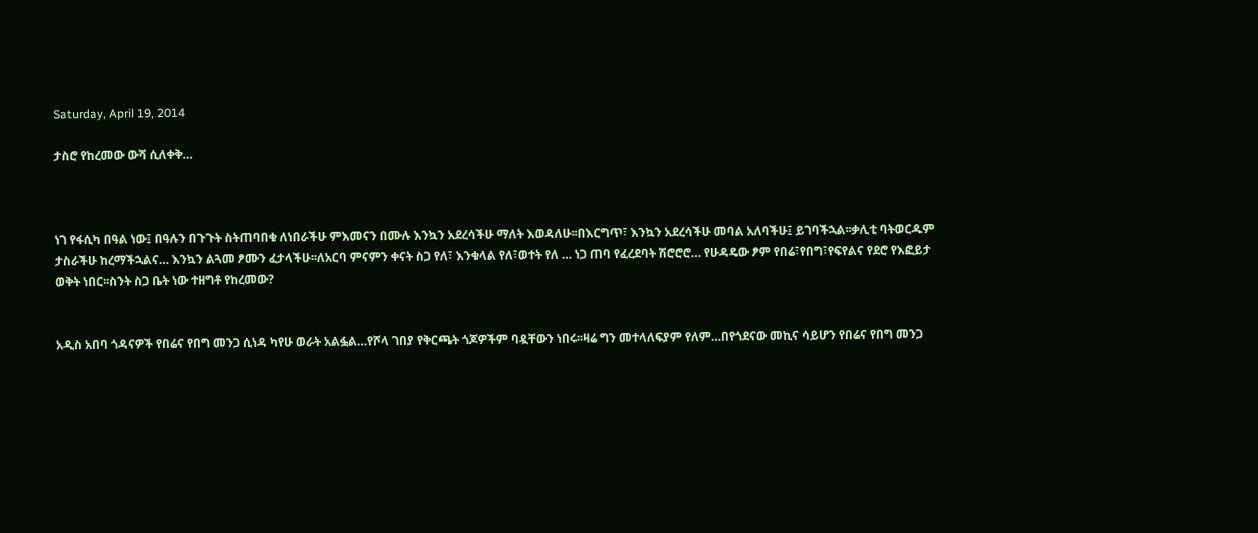Saturday, April 19, 2014

ታስሮ የከረመው ውሻ ሲለቀቅ…



ነገ የፋሲካ በዓል ነው፤ በዓሉን በጉጉት ስትጠባበቁ ለነበራችሁ ምእመናን በሙሉ እንኳን አደረሳችሁ ማለት እወዳለሁ፡፡በእርግጥ፣ እንኳን አደረሳችሁ መባል አለባችሁ፤ ይገባችኋል፡፡ቃሊቲ ባትወርዱም ታስራችሁ ከረማችኋልና… እንኳን ልጓመ ፆሙን ፈታላችሁ፡፡ለአርባ ምናምን ቀናት ስጋ የለ፣ እንቁላል የለ፣ወተት የለ … ነጋ ጠባ የፈረደባት ሽሮሮሮ… የሁዳዴው ፆም የበሬ፣የበግ፣የፍየልና የደሮ የእፎይታ ወቅት ነበር፡፡ስንት ስጋ ቤት ነው ተዘግቶ የከረመው?


አዲስ አበባ ጎዳናዎች የበሬና የበግ መንጋ ሲነዳ ካየሁ ወራት አልፏል…የሾላ ገበያ የቅርጫት ጎጆዎችም ባዷቸውን ነበሩ፡፡ዛሬ ግን መተላለፍያም የለም…በየጎደናው መኪና ሳይሆን የበሬና የበግ መንጋ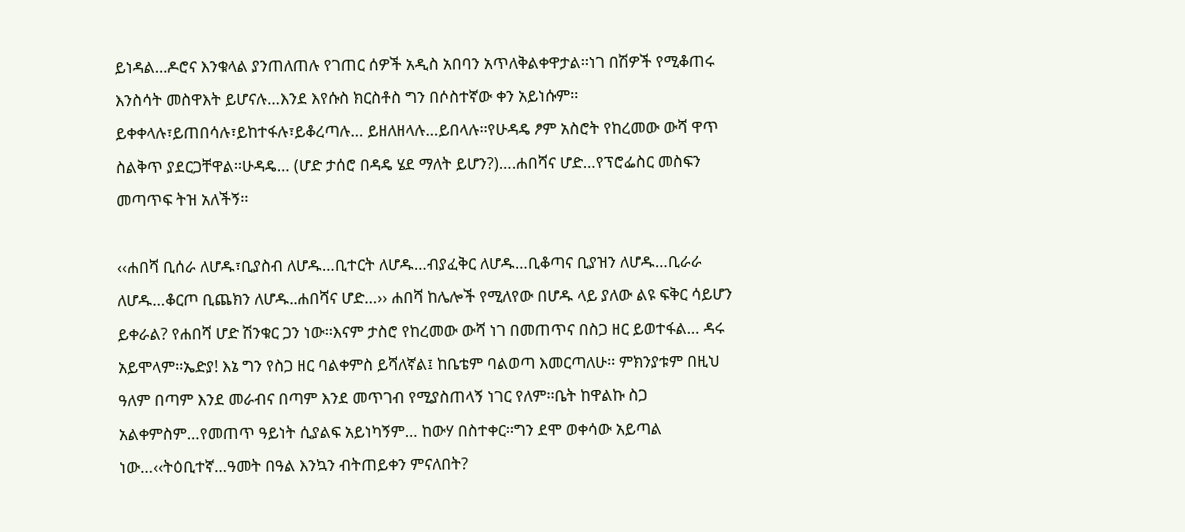ይነዳል…ዶሮና እንቁላል ያንጠለጠሉ የገጠር ሰዎች አዲስ አበባን አጥለቅልቀዋታል፡፡ነገ በሽዎች የሚቆጠሩ እንስሳት መስዋእት ይሆናሉ…እንደ እየሱስ ክርስቶስ ግን በሶስተኛው ቀን አይነሱም፡፡ይቀቀላሉ፣ይጠበሳሉ፣ይከተፋሉ፣ይቆረጣሉ… ይዘለዘላሉ…ይበላሉ፡፡የሁዳዴ ፆም አስሮት የከረመው ውሻ ዋጥ ስልቅጥ ያደርጋቸዋል፡፡ሁዳዴ… (ሆድ ታሰሮ በዳዴ ሄደ ማለት ይሆን?)….ሐበሻና ሆድ…የፕሮፌስር መስፍን መጣጥፍ ትዝ አለችኝ፡፡

‹‹ሐበሻ ቢሰራ ለሆዱ፣ቢያስብ ለሆዱ…ቢተርት ለሆዱ…ብያፈቅር ለሆዱ…ቢቆጣና ቢያዝን ለሆዱ…ቢራራ ለሆዱ…ቆርጦ ቢጨክን ለሆዱ..ሐበሻና ሆድ…›› ሐበሻ ከሌሎች የሚለየው በሆዱ ላይ ያለው ልዩ ፍቅር ሳይሆን ይቀራል? የሐበሻ ሆድ ሽንቁር ጋን ነው፡፡እናም ታስሮ የከረመው ውሻ ነገ በመጠጥና በስጋ ዘር ይወተፋል… ዳሩ አይሞላም፡፡ኤድያ! እኔ ግን የስጋ ዘር ባልቀምስ ይሻለኛል፤ ከቤቴም ባልወጣ እመርጣለሁ፡፡ ምክንያቱም በዚህ ዓለም በጣም እንደ መራብና በጣም እንደ መጥገብ የሚያስጠላኝ ነገር የለም፡፡ቤት ከዋልኩ ስጋ አልቀምስም…የመጠጥ ዓይነት ሲያልፍ አይነካኝም… ከውሃ በስተቀር፡፡ግን ደሞ ወቀሳው አይጣል ነው…‹‹ትዕቢተኛ…ዓመት በዓል እንኳን ብትጠይቀን ምናለበት?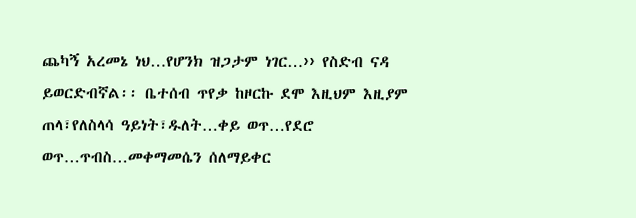ጨካኝ አረመኔ ነህ…የሆንክ ዝጋታም ነገር…›› የስድብ ናዳ ይወርድብኛል፡፡ ቤተሰብ ጥየቃ ከዞርኩ ደሞ እዚህም እዚያም ጠላ፣የለስላሳ ዓይነት፣ዱለት…ቀይ ወጥ…የደሮ ወጥ…ጥብስ…መቀማመሴን ሰለማይቀር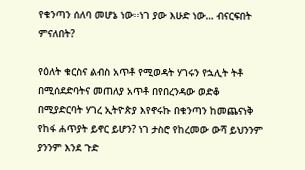የቁንጣን ሰለባ መሆኔ ነው፡፡ነገ ያው እሁድ ነው… ብናርፍበት ምናለበት?

የዕለት ቁርስና ልብስ አጥቶ የሚወዳት ሃገሩን የኋሊት ትቶ በሚሰደድባትና መጠለያ አጥቶ በየበረንዳው ወድቆ በሚያድርባት ሃገረ ኢትዮጵያ እየኖሩኩ በቁንጣን ከመጨናነቅ የከፋ ሐጥያት ይኖር ይሆን? ነገ ታስሮ የከረመው ውሻ ይህንንም ያንንም እንደ ጉድ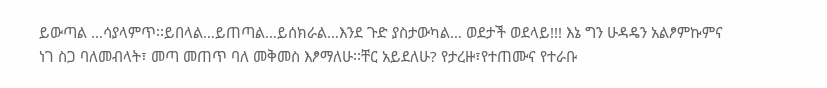ይውጣል …ሳያላምጥ፡፡ይበላል…ይጠጣል…ይሰክራል…እንደ ጉድ ያስታውካል… ወደታች ወደላይ!!! እኔ ግን ሁዳዴን አልፆምኩምና ነገ ስጋ ባለመብላት፣ መጣ መጠጥ ባለ መቅመስ እፆማለሁ፡፡ቸር አይደለሁ? የታረዙ፣የተጠሙና የተራቡ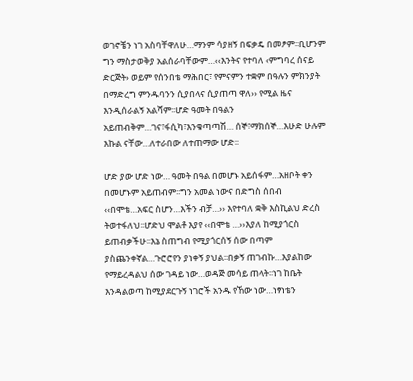ወገኖቼን ነገ አስባቸዋለሁ…ማንም ሳያዘኝ በፍቃዴ በመፆም፡፡ቢሆንም ግን ማስታወቅያ አልሰራባቸውም…‹‹እንትና የተባለ ‹ምግባረ ሰናይ ድርጅት› ወይም የሰንበቴ ማሕበር፣ የምናምን ተቋም በዓሉን ምክንያት በማድረግ ምንዱባንን ሲያበላና ሲያጠጣ ዋለ›› የሚል ዜና እንዲሰራልኝ አልሻም፡፡ሆድ ዓመት በዓልን አይጠብቅም…ገና፣ፋሲካ፣እንቁጣጣሽ… ሰኞ፣ማክሰኞ…እሁድ ሁሉም እኩል ናቸው…ለተራበው ለተጠማው ሆድ፡፡

ሆድ ያው ሆድ ነው… ዓመት በዓል በመሆኑ አይሰፋም…አዘቦት ቀን በመሆኑም አይጠብም፡፡ግን አመል ነውና በድግስ ሰበብ ‹‹በሞቴ…አፍር ስሆን…እችን ብቻ…›› እየተባለ ቋቅ እስኪልህ ድረስ ትወተፋለህ፡፡ሆድህ ሞልቶ እያየ ‹‹በሞቴ …››እያለ ከሚያጎርስ ይጠብቃችሁ፡፡እኔ ስጠግብ የሚያጎርሰኝ ሰው በጣም ያስጨንቀኛል…ጉሮሮየን ያነቀኝ ያህል፡፡በቃኝ ጠገብኩ…እያልከው የማይረዳልህ ሰው ገዳይ ነው…ወዳጅ መሳይ ጠላት፡፡ነገ ከቤት እንዳልወጣ ከሚያደርጉኝ ነገሮች አንዱ የኸው ነው…ነፃነቴን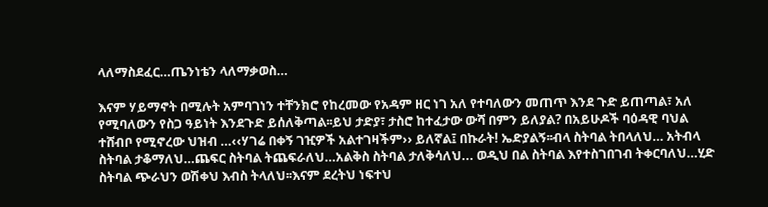ላለማስደፈር…ጤንነቴን ላለማቃወስ…

እናም ሃይማኖት በሚሉት አምባገነን ተቸንክሮ የከረመው የአዳም ዘር ነገ አለ የተባለውን መጠጥ እንደ ጉድ ይጠጣል፣ አለ የሚባለውን የስጋ ዓይነት እንደጉድ ይሰለቅጣል፡፡ይህ ታድያ፣ ታስሮ ከተፈታው ውሻ በምን ይለያል? በአይሁዶች ባዕዳዊ ባህል ተሸብቦ የሚኖረው ህዝብ …‹‹ሃገሬ በቀኝ ገዢዎች አልተገዛችም›› ይለኛል፤ በኩራት! ኤድያልኝ፡፡ብላ ስትባል ትበላለህ… አትብላ ስትባል ታቆማለህ…ጨፍር ስትባል ትጨፍራለህ…አልቅስ ስትባል ታለቅሳለህ... ወዲህ በል ስትባል እየተስገበገብ ትቀርባለህ…ሂድ ስትባል ጭራህን ወሽቀህ እብስ ትላለህ፡፡እናም ደረትህ ነፍተህ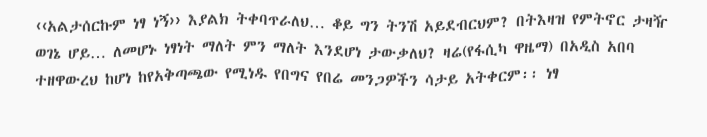‹‹አልታሰርኩም ነፃ ነኝ›› እያልክ ትቀባጥራለህ… ቆይ ግን ትንሽ አይደብርህም? በትእዛዝ የምትኖር ታዛዥ ወገኔ ሆይ… ለመሆኑ ነፃነት ማለት ምን ማለት እንደሆነ ታውቃለህ? ዛሬ(የፋሲካ ዋዜማ) በአዲስ አበባ ተዘዋውረህ ከሆነ ከየአቅጣጫው የሚነዱ የበግና የበሬ መንጋዎችን ሳታይ አትቀርም፡፡ ነፃ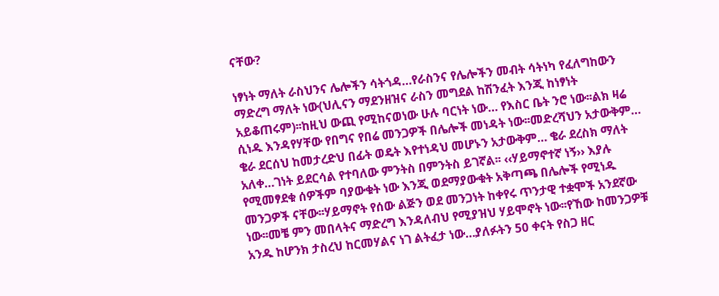ናቸው?

ነፃነት ማለት ራስህንና ሌሎችን ሳትጎዳ…የራስንና የሌሎችን መብት ሳትነካ የፈለግከውን ማድረግ ማለት ነው(ህሊናን ማደንዘዝና ራስን መግደል ከሽንፈት እንጂ ከነፃነት አይቆጠሩም)፡፡ከዚህ ውጪ የሚከናወነው ሁሉ ባርነት ነው… የእስር ቤት ንሮ ነው፡፡ልክ ዛሬ ሲነዱ እንዳየሃቸው የበግና የበሬ መንጋዎች በሌሎች መነዳት ነው፡፡መድረሻህን አታውቅም… ቄራ ደርሰህ ከመታረድህ በፊት ወዴት እየተነዳህ መሆኑን አታውቅም… ቄራ ደረስክ ማለት አለቀ…ገነት ይደርሳል የተባለው ምንትስ በምንትስ ይገኛል፡፡ ‹‹ሃይማኖተኛ ነኝ›› እያሉ የሚመፃደቁ ሰዎችም ባያውቁት ነው እንጂ ወደማያውቁት አቅጣጫ በሌሎች የሚነዱ መንጋዎች ናቸው፡፡ሃይማኖት የሰው ልጅን ወደ መንጋነት ከቀየሩ ጥንታዊ ተቋሞች አንደኛው ነው፡፡መቼ ምን መበላትና ማድረግ እንዳለብህ የሚያዝህ ሃይሞኖት ነው፡፡የኸው ከመንጋዎቹ አንዱ ከሆንክ ታስረህ ከርመሃልና ነገ ልትፈታ ነው…ያለፉትን 50 ቀናት የስጋ ዘር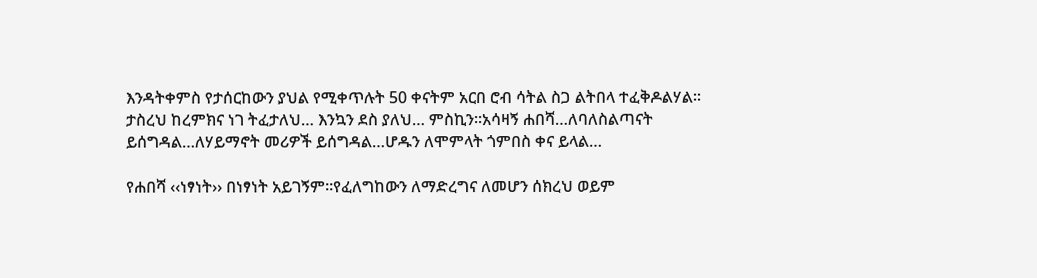እንዳትቀምስ የታሰርከውን ያህል የሚቀጥሉት 50 ቀናትም አርበ ሮብ ሳትል ስጋ ልትበላ ተፈቅዶልሃል፡፡ታስረህ ከረምክና ነገ ትፈታለህ… እንኳን ደስ ያለህ… ምስኪን፡፡አሳዛኝ ሐበሻ…ለባለስልጣናት ይሰግዳል…ለሃይማኖት መሪዎች ይሰግዳል…ሆዱን ለሞምላት ጎምበስ ቀና ይላል…

የሐበሻ ‹‹ነፃነት›› በነፃነት አይገኝም፡፡የፈለግከውን ለማድረግና ለመሆን ሰክረህ ወይም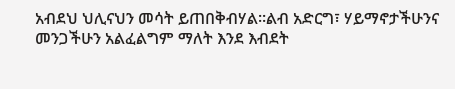አብደህ ህሊናህን መሳት ይጠበቅብሃል፡፡ልብ አድርግ፣ ሃይማኖታችሁንና መንጋችሁን አልፈልግም ማለት እንደ እብደት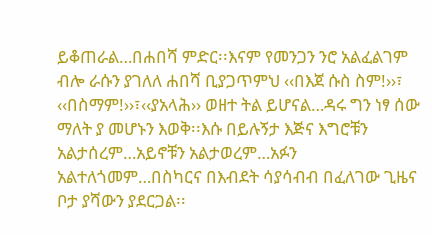ይቆጠራል…በሐበሻ ምድር፡፡እናም የመንጋን ንሮ አልፈልገም ብሎ ራሱን ያገለለ ሐበሻ ቢያጋጥምህ ‹‹በእጀ ሱስ ስም!››፣ ‹‹በስማም!››፣‹‹ያአላሕ›› ወዘተ ትል ይሆናል…ዳሩ ግን ነፃ ሰው ማለት ያ መሆኑን እወቅ፡፡እሱ በይሉኝታ እጅና እግሮቹን አልታሰረም…አይኖቹን አልታወረም…አፉን አልተለጎመም…በስካርና በእብደት ሳያሳብብ በፈለገው ጊዜና ቦታ ያሻውን ያደርጋል፡፡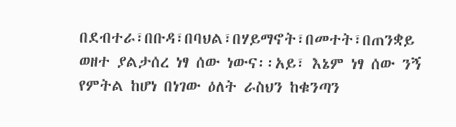በደብተራ፣በቡዳ፣በባህል፣በሃይማኖት፣በመተት፣በጠንቋይ ወዘተ ያልታሰረ ነፃ ሰው ነውና፡፡አይ፣ እኔም ነፃ ሰው ንኝ የምትል ከሆነ በነገው ዕለት ራስህን ከቁንጣን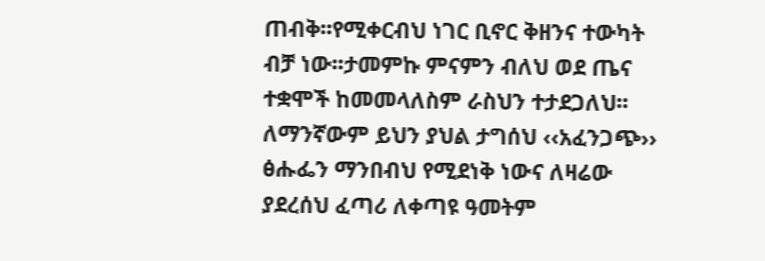ጠብቅ፡፡የሚቀርብህ ነገር ቢኖር ቅዘንና ተውካት ብቻ ነው፡፡ታመምኩ ምናምን ብለህ ወደ ጤና ተቋሞች ከመመላለስም ራስህን ተታደጋለህ፡፡ለማንኛውም ይህን ያህል ታግሰህ ‹‹አፈንጋጭ›› ፅሑፌን ማንበብህ የሚደነቅ ነውና ለዛሬው ያደረሰህ ፈጣሪ ለቀጣዩ ዓመትም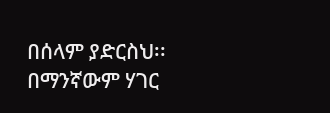በሰላም ያድርስህ፡፡
በማንኛውም ሃገር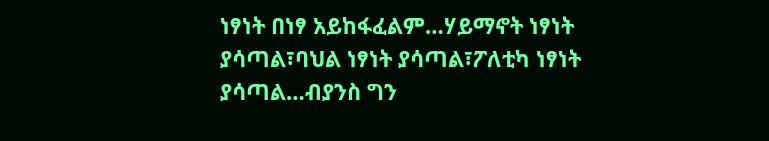ነፃነት በነፃ አይከፋፈልም…ሃይማኖት ነፃነት ያሳጣል፣ባህል ነፃነት ያሳጣል፣ፖለቲካ ነፃነት ያሳጣል…ብያንስ ግን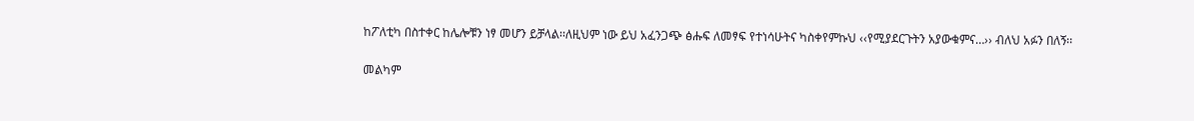ከፖለቲካ በስተቀር ከሌሎቹን ነፃ መሆን ይቻላል፡፡ለዚህም ነው ይህ አፈንጋጭ ፅሑፍ ለመፃፍ የተነሳሁትና ካስቀየምኩህ ‹‹የሚያደርጉትን አያውቁምና…›› ብለህ አፉን በለኝ፡፡

መልካም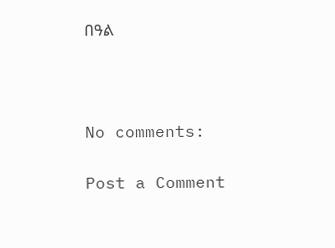በዓል



No comments:

Post a Comment